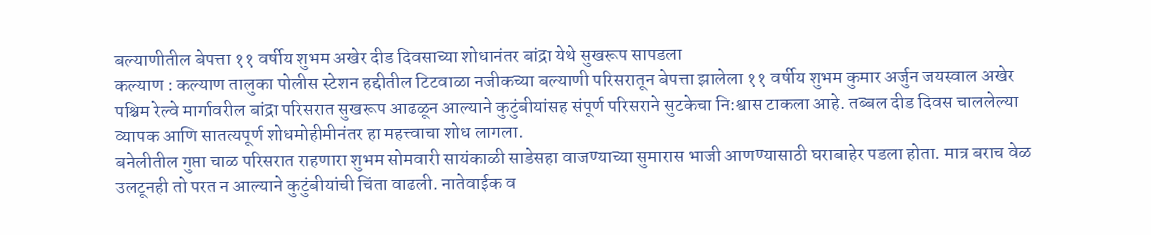बल्याणीतील बेपत्ता ११ वर्षीय शुभम अखेर दीड दिवसाच्या शोधानंतर बांद्रा येथे सुखरूप सापडला
कल्याण : कल्याण तालुका पोलीस स्टेशन हद्दीतील टिटवाळा नजीकच्या बल्याणी परिसरातून बेपत्ता झालेला ११ वर्षीय शुभम कुमार अर्जुन जयस्वाल अखेर पश्चिम रेल्वे मार्गावरील बांद्रा परिसरात सुखरूप आढळून आल्याने कुटुंबीयांसह संपूर्ण परिसराने सुटकेचा नि:श्वास टाकला आहे. तब्बल दीड दिवस चाललेल्या व्यापक आणि सातत्यपूर्ण शोधमोहीमीनंतर हा महत्त्वाचा शोध लागला.
बनेलीतील गुप्ता चाळ परिसरात राहणारा शुभम सोमवारी सायंकाळी साडेसहा वाजण्याच्या सुमारास भाजी आणण्यासाठी घराबाहेर पडला होता. मात्र बराच वेळ उलटूनही तो परत न आल्याने कुटुंबीयांची चिंता वाढली. नातेवाईक व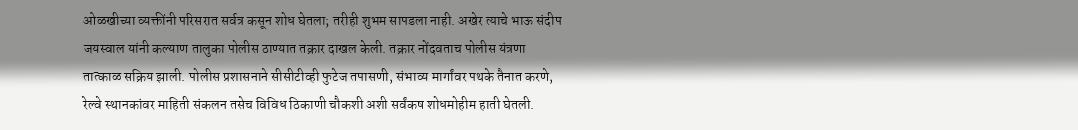ओळखीच्या व्यक्तींनी परिसरात सर्वत्र कसून शोध घेतला; तरीही शुभम सापडला नाही. अखेर त्याचे भाऊ संदीप जयस्वाल यांनी कल्याण तालुका पोलीस ठाण्यात तक्रार दाखल केली. तक्रार नोंदवताच पोलीस यंत्रणा तात्काळ सक्रिय झाली. पोलीस प्रशासनाने सीसीटीव्ही फुटेज तपासणी, संभाव्य मार्गांवर पथके तैनात करणे, रेल्वे स्थानकांवर माहिती संकलन तसेच विविध ठिकाणी चौकशी अशी सर्वंकष शोधमोहीम हाती घेतली.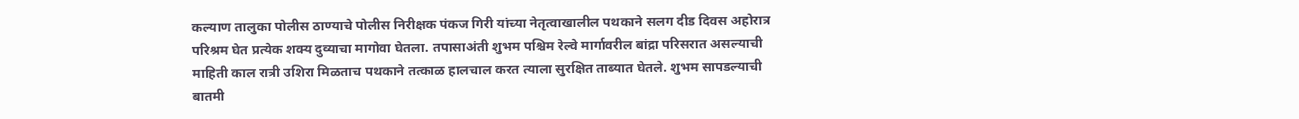कल्याण तालुका पोलीस ठाण्याचे पोलीस निरीक्षक पंकज गिरी यांच्या नेतृत्वाखालील पथकाने सलग दीड दिवस अहोरात्र परिश्रम घेत प्रत्येक शक्य दुव्याचा मागोवा घेतला. तपासाअंती शुभम पश्चिम रेल्वे मार्गावरील बांद्रा परिसरात असल्याची माहिती काल रात्री उशिरा मिळताच पथकाने तत्काळ हालचाल करत त्याला सुरक्षित ताब्यात घेतले. शुभम सापडल्याची बातमी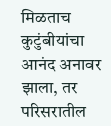मिळताच कुटुंबीयांचा आनंद अनावर झाला, तर परिसरातील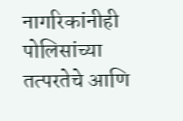नागरिकांनीही पोलिसांच्या तत्परतेचे आणि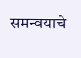समन्वयाचे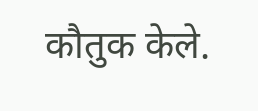कौतुक केले.